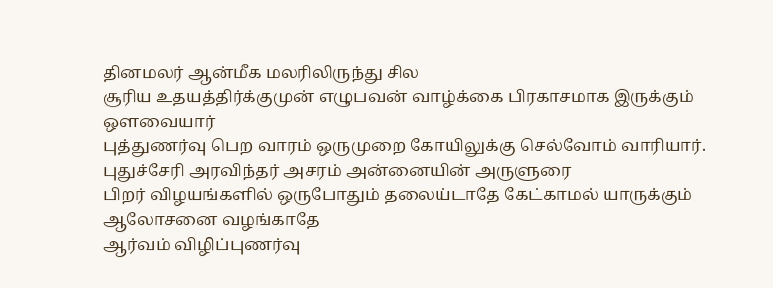தினமலர் ஆன்மீக மலரிலிருந்து சில
சூரிய உதயத்திர்க்குமுன் எழுபவன் வாழ்க்கை பிரகாசமாக இருக்கும் ஒளவையார்
புத்துணர்வு பெற வாரம் ஒருமுறை கோயிலுக்கு செல்வோம் வாரியார்.
புதுச்சேரி அரவிந்தர் அசரம் அன்னையின் அருளுரை
பிறர் விழயங்களில் ஒருபோதும் தலைய்டாதே கேட்காமல் யாருக்கும் ஆலோசனை வழங்காதே
ஆர்வம் விழிப்புணர்வு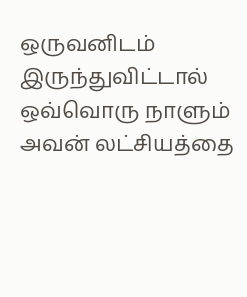ஒருவனிடம் இருந்துவிட்டால் ஒவ்வொரு நாளும் அவன் லட்சியத்தை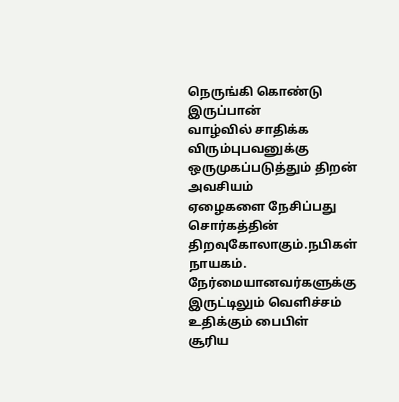நெருங்கி கொண்டு இருப்பான்
வாழ்வில் சாதிக்க விரும்புபவனுக்கு ஒருமுகப்படுத்தும் திறன் அவசியம்
ஏழைகளை நேசிப்பது சொர்கத்தின் திறவுகோலாகும்.நபிகள் நாயகம்.
நேர்மையானவர்களுக்கு இருட்டிலும் வெளிச்சம் உதிக்கும் பைபிள்
சூரிய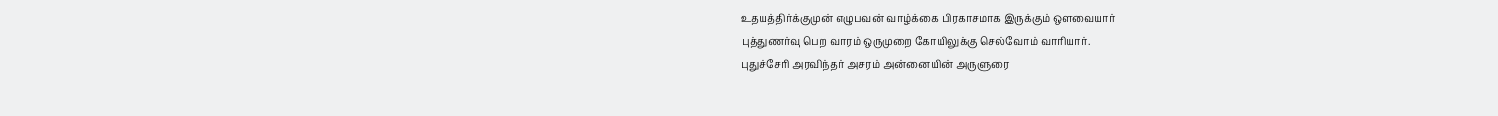உதயத்திர்க்குமுன் எழுபவன் வாழ்க்கை பிரகாசமாக இருக்கும் ஒளவையார்
புத்துணர்வு பெற வாரம் ஒருமுறை கோயிலுக்கு செல்வோம் வாரியார்.
புதுச்சேரி அரவிந்தர் அசரம் அன்னையின் அருளுரை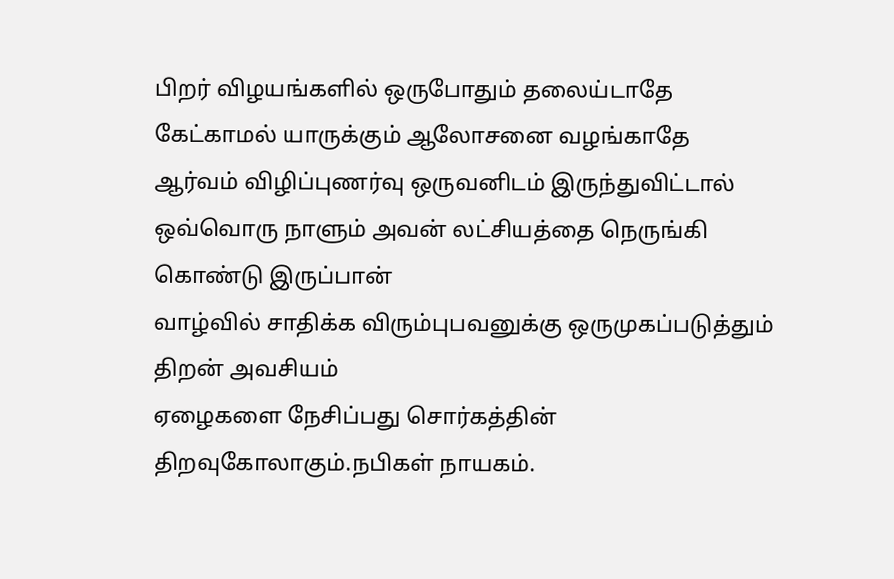பிறர் விழயங்களில் ஒருபோதும் தலைய்டாதே கேட்காமல் யாருக்கும் ஆலோசனை வழங்காதே
ஆர்வம் விழிப்புணர்வு ஒருவனிடம் இருந்துவிட்டால் ஒவ்வொரு நாளும் அவன் லட்சியத்தை நெருங்கி கொண்டு இருப்பான்
வாழ்வில் சாதிக்க விரும்புபவனுக்கு ஒருமுகப்படுத்தும் திறன் அவசியம்
ஏழைகளை நேசிப்பது சொர்கத்தின் திறவுகோலாகும்.நபிகள் நாயகம்.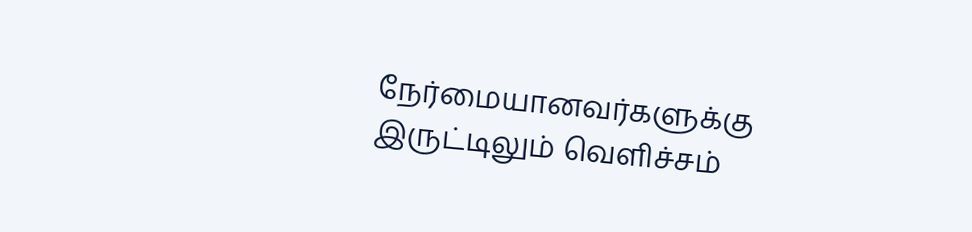நேர்மையானவர்களுக்கு இருட்டிலும் வெளிச்சம்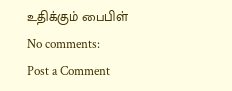உதிக்கும் பைபிள்
No comments:
Post a Comment